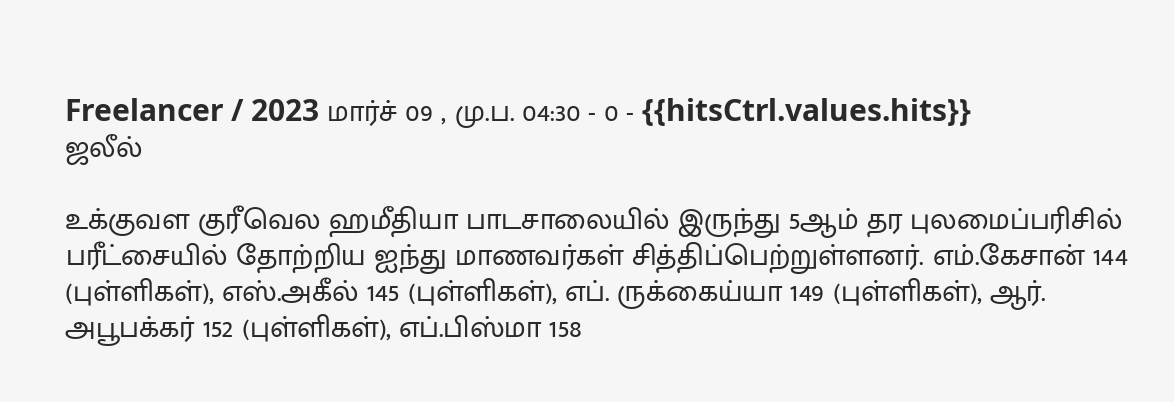Freelancer / 2023 மார்ச் 09 , மு.ப. 04:30 - 0 - {{hitsCtrl.values.hits}}
ஜலீல்

உக்குவள குரீவெல ஹமீதியா பாடசாலையில் இருந்து 5ஆம் தர புலமைப்பரிசில் பரீட்சையில் தோற்றிய ஐந்து மாணவர்கள் சித்திப்பெற்றுள்ளனர். எம்.கேசான் 144 (புள்ளிகள்), எஸ்.அகீல் 145 (புள்ளிகள்), எப். ருக்கைய்யா 149 (புள்ளிகள்), ஆர். அபூபக்கர் 152 (புள்ளிகள்), எப்.பிஸ்மா 158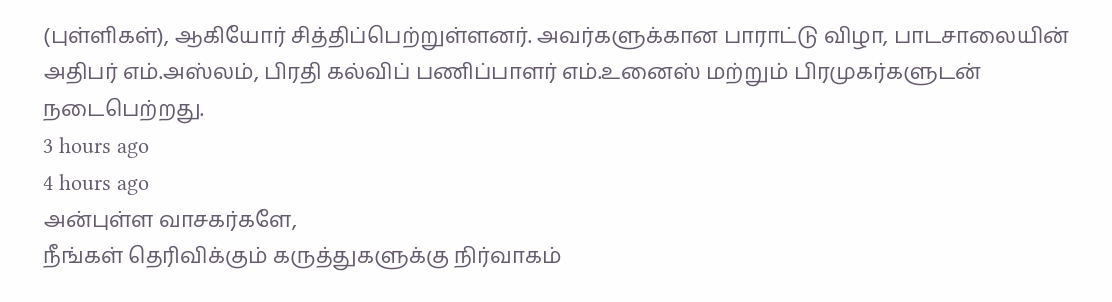(புள்ளிகள்), ஆகியோர் சித்திப்பெற்றுள்ளனர். அவர்களுக்கான பாராட்டு விழா, பாடசாலையின் அதிபர் எம்.அஸ்லம், பிரதி கல்விப் பணிப்பாளர் எம்.உனைஸ் மற்றும் பிரமுகர்களுடன் நடைபெற்றது.
3 hours ago
4 hours ago
அன்புள்ள வாசகர்களே,
நீங்கள் தெரிவிக்கும் கருத்துகளுக்கு நிர்வாகம்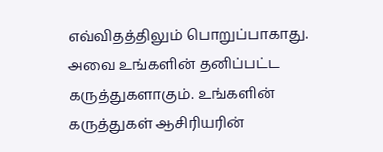எவ்விதத்திலும் பொறுப்பாகாது. அவை உங்களின் தனிப்பட்ட கருத்துகளாகும். உங்களின் கருத்துகள் ஆசிரியரின்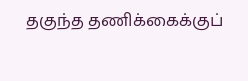தகுந்த தணிக்கைக்குப்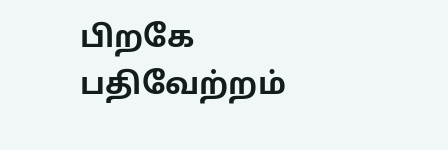பிறகே பதிவேற்றம்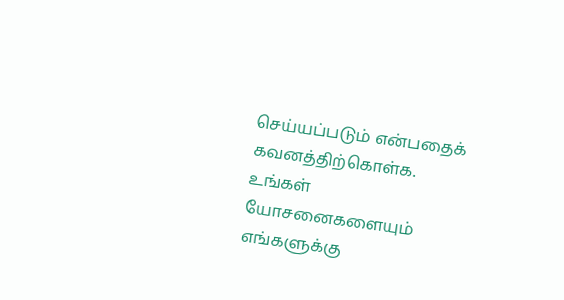செய்யப்படும் என்பதைக் கவனத்திற்கொள்க. உங்கள் யோசனைகளையும் எங்களுக்கு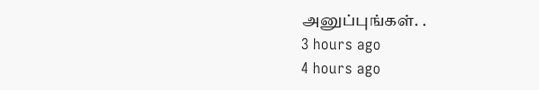அனுப்புங்கள். .
3 hours ago
4 hours ago